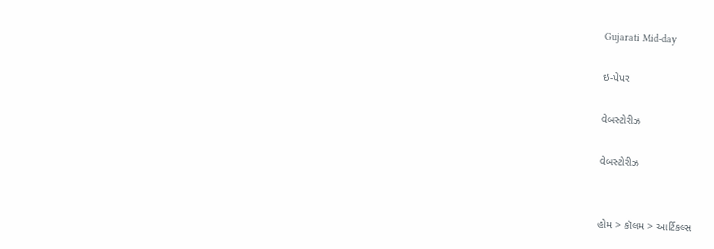Gujarati Mid-day

ઇ-પેપર

વેબસ્ટોરીઝ

વેબસ્ટોરીઝ


હોમ > કૉલમ > આર્ટિકલ્સ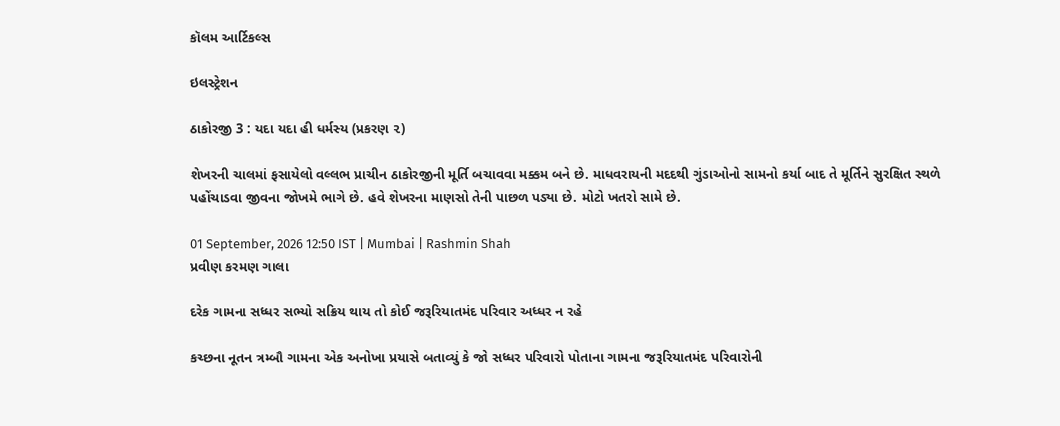કૉલમ આર્ટિકલ્સ

ઇલસ્ટ્રેશન

ઠાકોરજી 3 : યદા યદા હી ધર્મસ્ય (પ્રકરણ ૨)

શેખરની ચાલમાં ફસાયેલો વલ્લભ પ્રાચીન ઠાકોરજીની મૂર્તિ બચાવવા મક્કમ બને છે. માધવરાયની મદદથી ગુંડાઓનો સામનો કર્યા બાદ તે મૂર્તિને સુરક્ષિત સ્થળે પહોંચાડવા જીવના જોખમે ભાગે છે. હવે શેખરના માણસો તેની પાછળ પડ્યા છે. મોટો ખતરો સામે છે.

01 September, 2026 12:50 IST | Mumbai | Rashmin Shah
પ્રવીણ કરમણ ગાલા

દરેક ગામના સધ્ધર સભ્યો સક્રિય થાય તો કોઈ જરૂરિયાતમંદ પરિવાર અધ્ધર ન રહે

કચ્છના નૂતન ત્રમ્બૌ ગામના એક અનોખા પ્રયાસે બતાવ્યું કે જો સધ્ધર પરિવારો પોતાના ગામના જરૂરિયાતમંદ પરિવારોની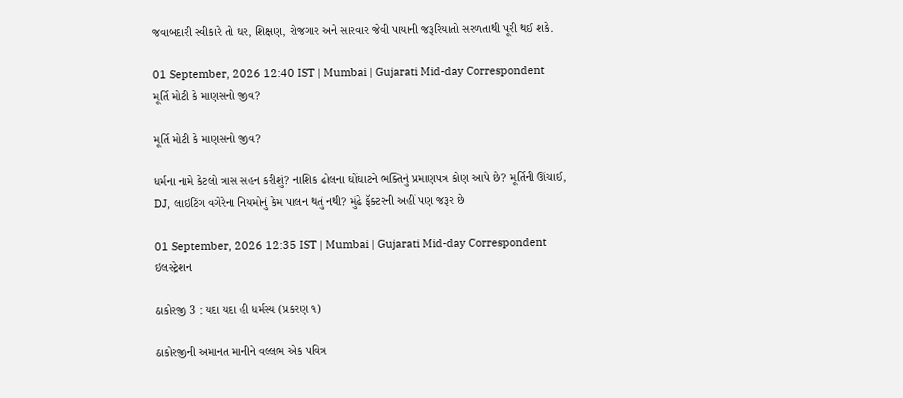જવાબદારી સ્વીકારે તો ઘર, શિક્ષણ, રોજગાર અને સારવાર જેવી પાયાની જરૂરિયાતો સરળતાથી પૂરી થઈ શકે.

01 September, 2026 12:40 IST | Mumbai | Gujarati Mid-day Correspondent
મૂર્તિ મોટી કે માણસનો જીવ?

મૂર્તિ મોટી કે માણસનો જીવ?

ધર્મના નામે કેટલો ત્રાસ સહન કરીશું? નાશિક ઢોલના ઘોંઘાટને ભક્તિનું પ્રમાણપત્ર કોણ આપે છે? મૂર્તિની ઊંચાઈ, DJ, લાઇટિંગ વગેરેના નિયમોનું કેમ પાલન થતું નથી? મુંઢે ફૅક્ટરની અહીં પણ જરૂર છે

01 September, 2026 12:35 IST | Mumbai | Gujarati Mid-day Correspondent
ઇલસ્ટ્રેશન

ઠાકોરજી 3 : યદા યદા હી ધર્મસ્ય (પ્રકરણ ૧)

ઠાકોરજીની અમાનત માનીને વલ્લભ એક પવિત્ર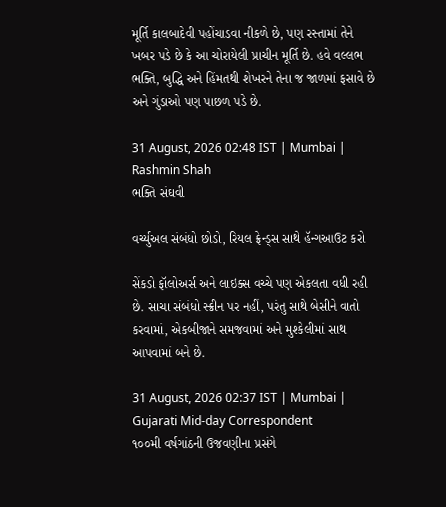મૂર્તિ કાલબાદેવી પહોંચાડવા નીકળે છે, પણ રસ્તામાં તેને ખબર પડે છે કે આ ચોરાયેલી પ્રાચીન મૂર્તિ છે. હવે વલ્લભ ભક્તિ, બુદ્ધિ અને હિંમતથી શેખરને તેના જ જાળમાં ફસાવે છે અને ગુંડાઓ પણ પાછળ પડે છે.

31 August, 2026 02:48 IST | Mumbai | Rashmin Shah
ભક્તિ સંઘવી

વર્ચ્યુઅલ સંબંધો છોડો, રિયલ ફ્રેન્ડ્સ સાથે હૅન્ગઆઉટ કરો

સેંકડો ફૉલોઅર્સ અને લાઇક્સ વચ્ચે પણ એકલતા વધી રહી છે. સાચા સંબંધો સ્ક્રીન પર નહીં, પરંતુ સાથે બેસીને વાતો કરવામાં, એકબીજાને સમજવામાં અને મુશ્કેલીમાં સાથ આપવામાં બને છે.

31 August, 2026 02:37 IST | Mumbai | Gujarati Mid-day Correspondent
૧૦૦મી વર્ષગાંઠની ઉજવણીના પ્રસંગે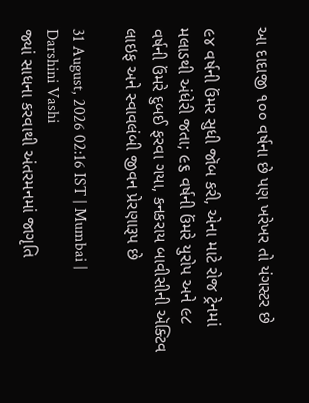આ દાદાજી ૧૦૦ વર્ષના છે પણ ખરેખર તો યંગસ્ટર છે

૯૪ વર્ષની ઉંમર સુધી જૉબ કરી, એના માટે રોજ ટ્રેનમાં મલાડથી અંધેરી જતા; ૯૬ વર્ષની ઉંમરે યુરોપ અને ૯૮ વર્ષની ઉંમરે દુબઈ ફરવા ગયા, કનકરાય બાવીસીની ઍક્ટિવ લાઇફ અને સ્વાવલંબી જીવન પ્રેરણારૂપ છે

31 August, 2026 02:16 IST | Mumbai | Darshini Vashi
જ્યાં સાધના કરવાથી અંતરમનમાં જાગૃતિ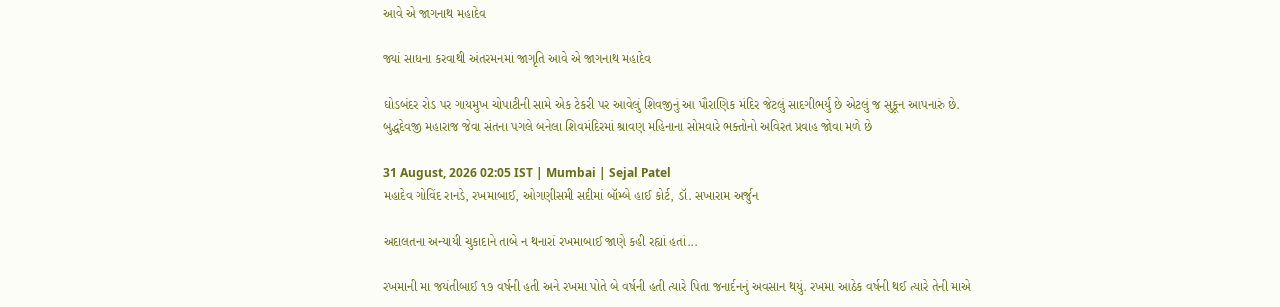આવે એ જાગનાથ મહાદેવ

જ્યાં સાધના કરવાથી અંતરમનમાં જાગૃતિ આવે એ જાગનાથ મહાદેવ

ઘોડબંદર રોડ પર ગાયમુખ ચોપાટીની સામે એક ટેકરી પર આવેલું શિવજીનું આ પૌરાણિક મંદિર જેટલું સાદગીભર્યું છે એટલું જ સુકૂન આપનારું છે. બુદ્ધદેવજી મહારાજ જેવા સંતના પગલે બનેલા શિવમંદિરમાં શ્રાવણ મહિનાના સોમવારે ભક્તોનો અવિરત પ્રવાહ જોવા મળે છે

31 August, 2026 02:05 IST | Mumbai | Sejal Patel
મહાદેવ ગોવિંદ રાનડે, રખમાબાઈ, ઓગણીસમી સદીમાં બૉમ્બે હાઈ કોર્ટ, ડૉ. સખારામ અર્જુન

અદાલતના અન્યાયી ચુકાદાને તાબે ન થનારાં રખમાબાઈ જાણે કહી રહ્યાં હતાં...

રખમાની મા જયંતીબાઈ ૧૭ વર્ષની હતી અને રખમા પોતે બે વર્ષની હતી ત્યારે પિતા જનાર્દનનું અવસાન થયું. રખમા આઠેક વર્ષની થઈ ત્યારે તેની માએ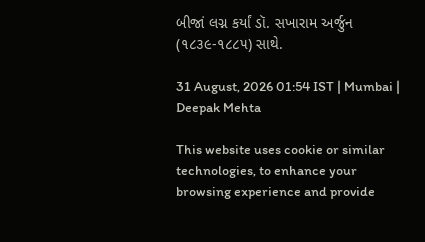બીજાં લગ્ન કર્યાં ડૉ. સખારામ અર્જુન (૧૮૩૯-૧૮૮૫) સાથે.

31 August, 2026 01:54 IST | Mumbai | Deepak Mehta

This website uses cookie or similar technologies, to enhance your browsing experience and provide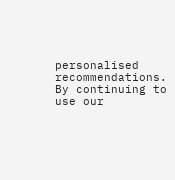personalised recommendations. By continuing to use our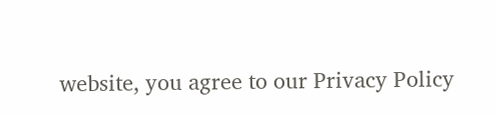website, you agree to our Privacy Policy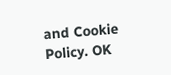and Cookie Policy. OK